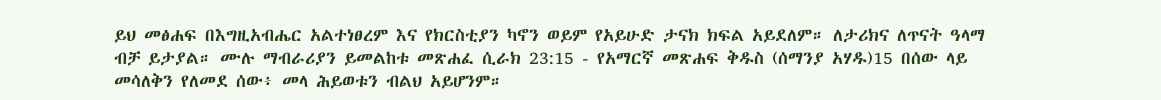ይህ መፅሐፍ በእግዚአብሔር አልተነፀረም እና የክርስቲያን ካኖን ወይም የአይሁድ ታናክ ክፍል አይደለም። ለታሪክና ለጥናት ዓላማ ብቻ ይታያል። ሙሉ ማብራሪያን ይመልከቱ መጽሐፈ ሲራክ 23:15 - የአማርኛ መጽሐፍ ቅዱስ (ሰማንያ አሃዱ)15 በሰው ላይ መሳለቅን የለመደ ሰው፥ መላ ሕይወቱን ብልህ አይሆንም።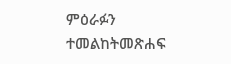ምዕራፉን ተመልከትመጽሐፍ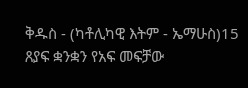ቅዱስ - (ካቶሊካዊ እትም - ኤማሁስ)15 ጸያፍ ቋንቋን የአፍ መፍቻው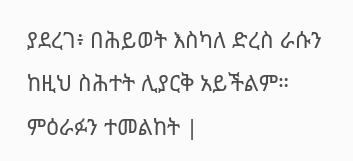ያደረገ፥ በሕይወት እስካለ ድረስ ራሱን ከዚህ ስሕተት ሊያርቅ አይችልም። ምዕራፉን ተመልከት |